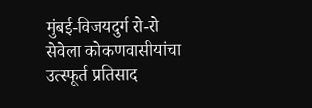मुंबई-विजयदुर्ग रो-रो सेवेला कोकणवासीयांचा उत्स्फूर्त प्रतिसाद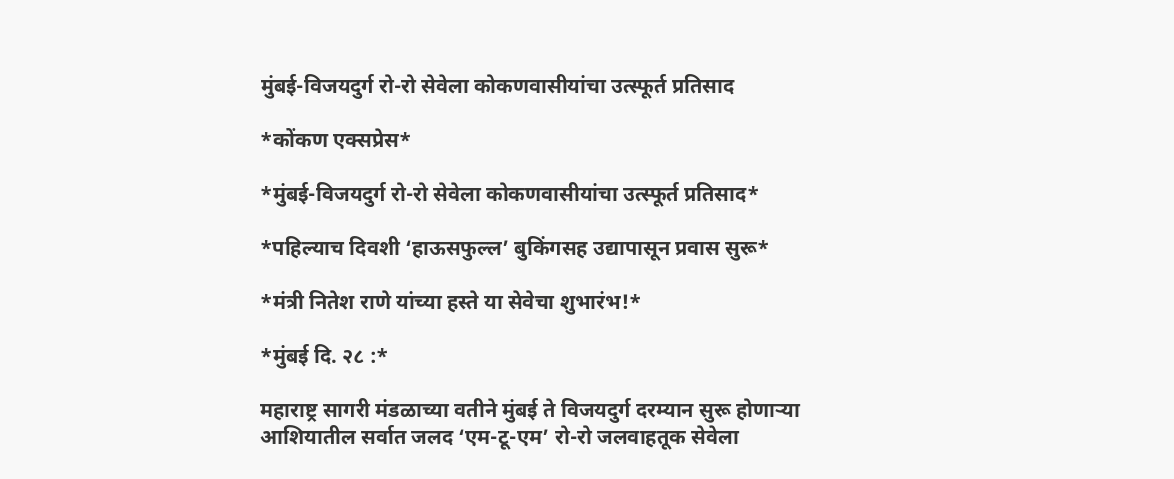मुंबई-विजयदुर्ग रो-रो सेवेला कोकणवासीयांचा उत्स्फूर्त प्रतिसाद

*कोंकण एक्सप्रेस*

*मुंबई-विजयदुर्ग रो-रो सेवेला कोकणवासीयांचा उत्स्फूर्त प्रतिसाद*

*पहिल्याच दिवशी ‘हाऊसफुल्ल’ बुकिंगसह उद्यापासून प्रवास सुरू*

*मंत्री नितेश राणे यांच्या हस्ते या सेवेचा शुभारंभ!*

*मुंबई दि. २८ :*

महाराष्ट्र सागरी मंडळाच्या वतीने मुंबई ते विजयदुर्ग दरम्यान सुरू होणाऱ्या आशियातील सर्वात जलद ‘एम-टू-एम’ रो-रो जलवाहतूक सेवेला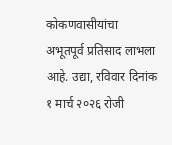कोकणवासीयांचा अभूतपूर्व प्रतिसाद लाभला आहे. उद्या, रविवार दिनांक १ मार्च २०२६ रोजी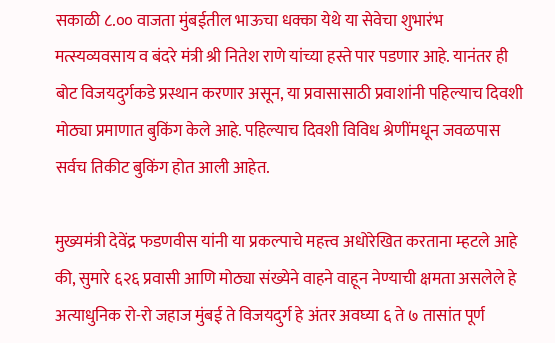सकाळी ८.०० वाजता मुंबईतील भाऊचा धक्का येथे या सेवेचा शुभारंभ मत्स्यव्यवसाय व बंदरे मंत्री श्री नितेश राणे यांच्या हस्ते पार पडणार आहे. यानंतर ही बोट विजयदुर्गकडे प्रस्थान करणार असून, या प्रवासासाठी प्रवाशांनी पहिल्याच दिवशी मोठ्या प्रमाणात बुकिंग केले आहे. पहिल्याच दिवशी विविध श्रेणींमधून जवळपास सर्वच तिकीट बुकिंग होत आली आहेत.

मुख्यमंत्री देवेंद्र फडणवीस यांनी या प्रकल्पाचे महत्त्व अधोरेखित करताना म्हटले आहे की, सुमारे ६२६ प्रवासी आणि मोठ्या संख्येने वाहने वाहून नेण्याची क्षमता असलेले हे अत्याधुनिक रो-रो जहाज मुंबई ते विजयदुर्ग हे अंतर अवघ्या ६ ते ७ तासांत पूर्ण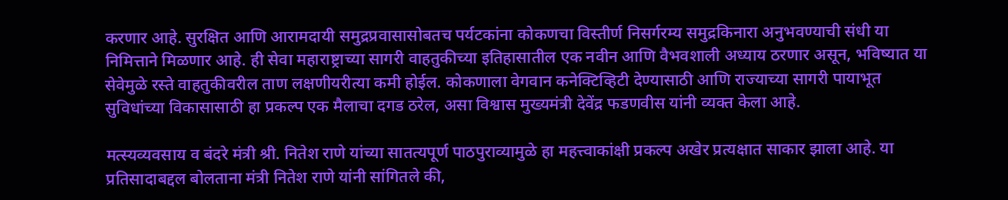करणार आहे. सुरक्षित आणि आरामदायी समुद्रप्रवासासोबतच पर्यटकांना कोकणचा विस्तीर्ण निसर्गरम्य समुद्रकिनारा अनुभवण्याची संधी या निमित्ताने मिळणार आहे. ही सेवा महाराष्ट्राच्या सागरी वाहतुकीच्या इतिहासातील एक नवीन आणि वैभवशाली अध्याय ठरणार असून, भविष्यात या सेवेमुळे रस्ते वाहतुकीवरील ताण लक्षणीयरीत्या कमी होईल. कोकणाला वेगवान कनेक्टिव्हिटी देण्यासाठी आणि राज्याच्या सागरी पायाभूत सुविधांच्या विकासासाठी हा प्रकल्प एक मैलाचा दगड ठरेल, असा विश्वास मुख्यमंत्री देवेंद्र फडणवीस यांनी व्यक्त केला आहे.

मत्स्यव्यवसाय व बंदरे मंत्री श्री. नितेश राणे यांच्या सातत्यपूर्ण पाठपुराव्यामुळे हा महत्त्वाकांक्षी प्रकल्प अखेर प्रत्यक्षात साकार झाला आहे. या प्रतिसादाबद्दल बोलताना मंत्री नितेश राणे यांनी सांगितले की,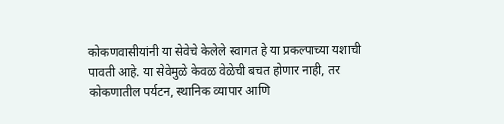कोकणवासीयांनी या सेवेचे केलेले स्वागत हे या प्रकल्पाच्या यशाची पावती आहे. या सेवेमुळे केवळ वेळेची बचत होणार नाही, तर कोकणातील पर्यटन, स्थानिक व्यापार आणि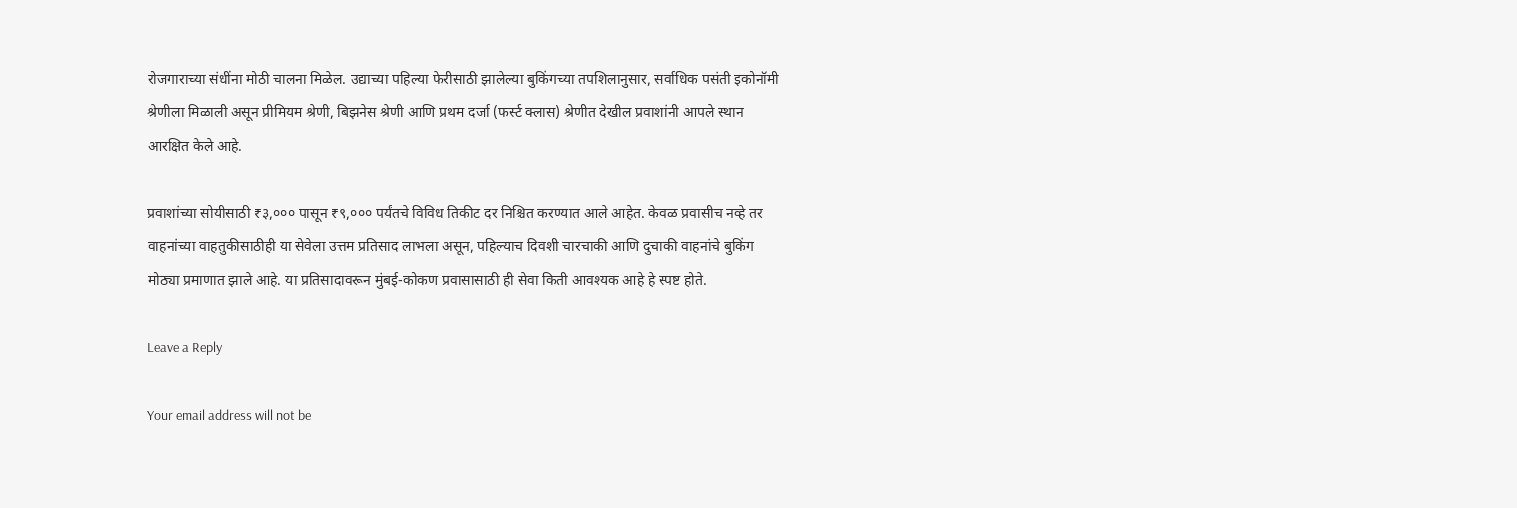रोजगाराच्या संधींना मोठी चालना मिळेल. उद्याच्या पहिल्या फेरीसाठी झालेल्या बुकिंगच्या तपशिलानुसार, सर्वाधिक पसंती इकोनॉमी श्रेणीला मिळाली असून प्रीमियम श्रेणी, बिझनेस श्रेणी आणि प्रथम दर्जा (फर्स्ट क्लास) श्रेणीत देखील प्रवाशांनी आपले स्थान आरक्षित केले आहे.

प्रवाशांच्या सोयीसाठी ₹३,००० पासून ₹९,००० पर्यंतचे विविध तिकीट दर निश्चित करण्यात आले आहेत. केवळ प्रवासीच नव्हे तर वाहनांच्या वाहतुकीसाठीही या सेवेला उत्तम प्रतिसाद लाभला असून, पहिल्याच दिवशी चारचाकी आणि दुचाकी वाहनांचे बुकिंग मोठ्या प्रमाणात झाले आहे. या प्रतिसादावरून मुंबई-कोकण प्रवासासाठी ही सेवा किती आवश्यक आहे हे स्पष्ट होते.

Leave a Reply

Your email address will not be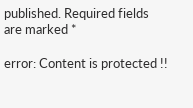published. Required fields are marked *

error: Content is protected !!